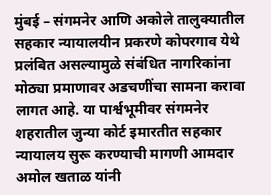मुंबई – संगमनेर आणि अकोले तालुक्यातील सहकार न्यायालयीन प्रकरणे कोपरगाव येथे प्रलंबित असल्यामुळे संबंधित नागरिकांना मोठ्या प्रमाणावर अडचणींचा सामना करावा लागत आहे. या पार्श्वभूमीवर संगमनेर शहरातील जुन्या कोर्ट इमारतीत सहकार न्यायालय सुरू करण्याची मागणी आमदार अमोल खताळ यांनी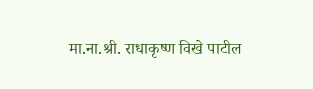मा.ना.श्री. राधाकृष्ण विखे पाटील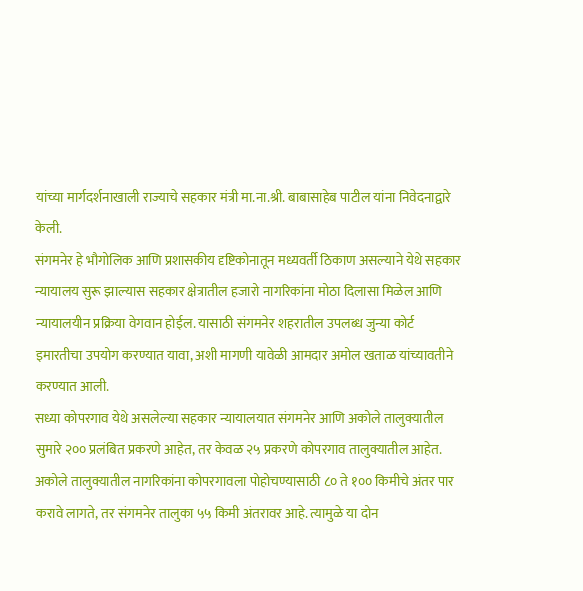यांच्या मार्गदर्शनाखाली राज्याचे सहकार मंत्री मा.ना.श्री. बाबासाहेब पाटील यांना निवेदनाद्वारे केली.
संगमनेर हे भौगोलिक आणि प्रशासकीय दृष्टिकोनातून मध्यवर्ती ठिकाण असल्याने येथे सहकार न्यायालय सुरू झाल्यास सहकार क्षेत्रातील हजारो नागरिकांना मोठा दिलासा मिळेल आणि न्यायालयीन प्रक्रिया वेगवान होईल. यासाठी संगमनेर शहरातील उपलब्ध जुन्या कोर्ट इमारतीचा उपयोग करण्यात यावा, अशी मागणी यावेळी आमदार अमोल खताळ यांच्यावतीने करण्यात आली.
सध्या कोपरगाव येथे असलेल्या सहकार न्यायालयात संगमनेर आणि अकोले तालुक्यातील सुमारे २०० प्रलंबित प्रकरणे आहेत, तर केवळ २५ प्रकरणे कोपरगाव तालुक्यातील आहेत. अकोले तालुक्यातील नागरिकांना कोपरगावला पोहोचण्यासाठी ८० ते १०० किमीचे अंतर पार करावे लागते, तर संगमनेर तालुका ५५ किमी अंतरावर आहे. त्यामुळे या दोन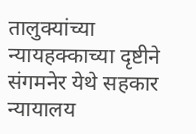तालुक्यांच्या न्यायहक्काच्या दृष्टीने संगमनेर येथे सहकार न्यायालय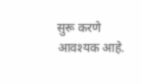सुरू करणे आवश्यक आहे.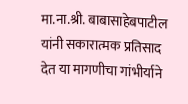मा.ना.श्री. बाबासाहेबपाटील यांनी सकारात्मक प्रतिसाद देत या मागणीचा गांभीर्याने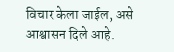विचार केला जाईल, असे आश्वासन दिले आहे.